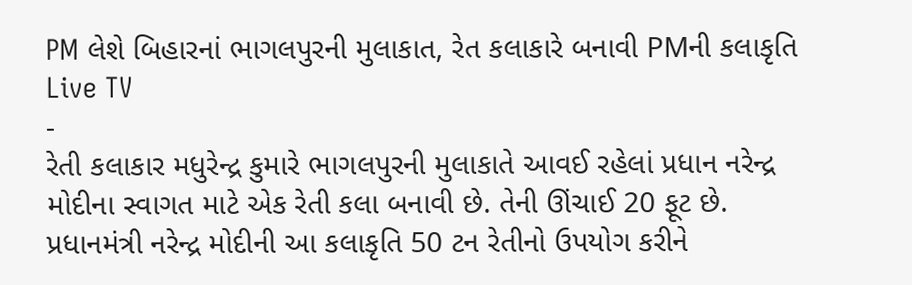PM લેશે બિહારનાં ભાગલપુરની મુલાકાત, રેત કલાકારે બનાવી PMની કલાકૃતિ
Live TV
-
રેતી કલાકાર મધુરેન્દ્ર કુમારે ભાગલપુરની મુલાકાતે આવઈ રહેલાં પ્રધાન નરેન્દ્ર મોદીના સ્વાગત માટે એક રેતી કલા બનાવી છે. તેની ઊંચાઈ 20 ફૂટ છે. પ્રધાનમંત્રી નરેન્દ્ર મોદીની આ કલાકૃતિ 50 ટન રેતીનો ઉપયોગ કરીને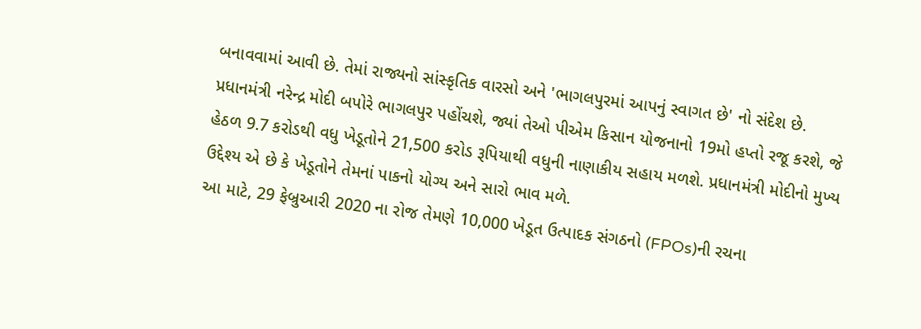બનાવવામાં આવી છે. તેમાં રાજ્યનો સાંસ્કૃતિક વારસો અને 'ભાગલપુરમાં આપનું સ્વાગત છે' નો સંદેશ છે.
પ્રધાનમંત્રી નરેન્દ્ર મોદી બપોરે ભાગલપુર પહોંચશે, જ્યાં તેઓ પીએમ કિસાન યોજનાનો 19મો હપ્તો રજૂ કરશે, જે હેઠળ 9.7 કરોડથી વધુ ખેડૂતોને 21,500 કરોડ રૂપિયાથી વધુની નાણાકીય સહાય મળશે. પ્રધાનમંત્રી મોદીનો મુખ્ય ઉદ્દેશ્ય એ છે કે ખેડૂતોને તેમનાં પાકનો યોગ્ય અને સારો ભાવ મળે.
આ માટે, 29 ફેબ્રુઆરી 2020 ના રોજ તેમણે 10,000 ખેડૂત ઉત્પાદક સંગઠનો (FPOs)ની રચના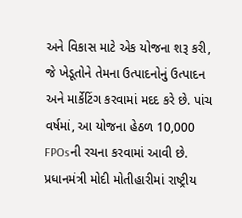અને વિકાસ માટે એક યોજના શરૂ કરી, જે ખેડૂતોને તેમના ઉત્પાદનોનું ઉત્પાદન અને માર્કેટિંગ કરવામાં મદદ કરે છે. પાંચ વર્ષમાં, આ યોજના હેઠળ 10,000 FPOsની રચના કરવામાં આવી છે.
પ્રધાનમંત્રી મોદી મોતીહારીમાં રાષ્ટ્રીય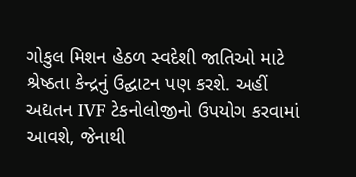ગોકુલ મિશન હેઠળ સ્વદેશી જાતિઓ માટે શ્રેષ્ઠતા કેન્દ્રનું ઉદ્ઘાટન પણ કરશે. અહીં અદ્યતન IVF ટેકનોલોજીનો ઉપયોગ કરવામાં આવશે, જેનાથી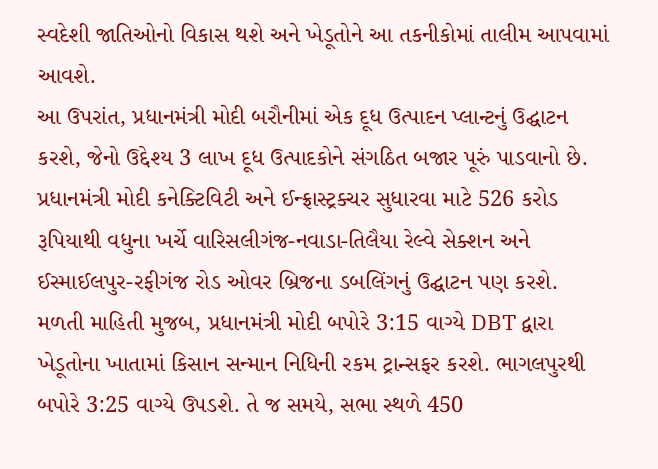સ્વદેશી જાતિઓનો વિકાસ થશે અને ખેડૂતોને આ તકનીકોમાં તાલીમ આપવામાં આવશે.
આ ઉપરાંત, પ્રધાનમંત્રી મોદી બરૌનીમાં એક દૂધ ઉત્પાદન પ્લાન્ટનું ઉદ્ઘાટન કરશે, જેનો ઉદ્દેશ્ય 3 લાખ દૂધ ઉત્પાદકોને સંગઠિત બજાર પૂરું પાડવાનો છે. પ્રધાનમંત્રી મોદી કનેક્ટિવિટી અને ઈન્ફ્રાસ્ટ્રક્ચર સુધારવા માટે 526 કરોડ રૂપિયાથી વધુના ખર્ચે વારિસલીગંજ-નવાડા-તિલૈયા રેલ્વે સેક્શન અને ઈસ્માઈલપુર-રફીગંજ રોડ ઓવર બ્રિજના ડબલિંગનું ઉદ્ઘાટન પણ કરશે.
મળતી માહિતી મુજબ, પ્રધાનમંત્રી મોદી બપોરે 3:15 વાગ્યે DBT દ્વારા ખેડૂતોના ખાતામાં કિસાન સન્માન નિધિની રકમ ટ્રાન્સફર કરશે. ભાગલપુરથી બપોરે 3:25 વાગ્યે ઉપડશે. તે જ સમયે, સભા સ્થળે 450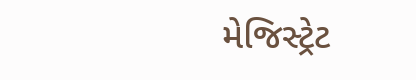મેજિસ્ટ્રેટ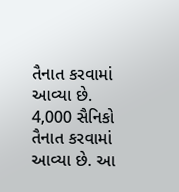તૈનાત કરવામાં આવ્યા છે. 4,000 સૈનિકો તૈનાત કરવામાં આવ્યા છે. આ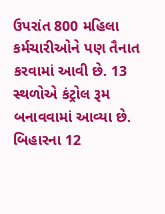ઉપરાંત 800 મહિલા કર્મચારીઓને પણ તૈનાત કરવામાં આવી છે. 13 સ્થળોએ કંટ્રોલ રૂમ બનાવવામાં આવ્યા છે. બિહારના 12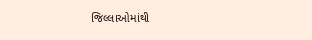જિલ્લાઓમાંથી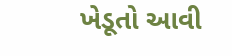ખેડૂતો આવી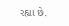રહ્યા છે.